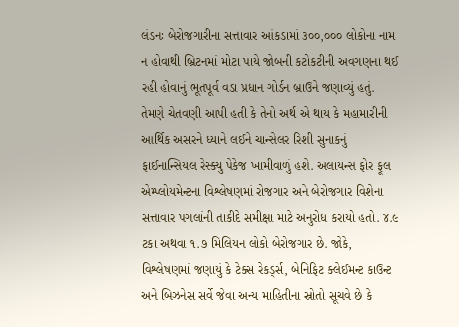લંડનઃ બેરોજગારીના સત્તાવાર આંકડામાં ૩૦૦,૦૦૦ લોકોના નામ ન હોવાથી બ્રિટનમાં મોટા પાયે જોબની કટોકટીની અવગણના થઈ રહી હોવાનું ભૂતપૂર્વ વડા પ્રધાન ગોર્ડન બ્રાઉને જણાવ્યું હતું. તેમણે ચેતવણી આપી હતી કે તેનો અર્થ એ થાય કે મહામારીની આર્થિક અસરને ધ્યાને લઈને ચાન્સેલર રિશી સુનાકનું ફાઈનાન્સિયલ રેસ્ક્યુ પેકેજ ખામીવાળું હશે. અલાયન્સ ફોર ફૂલ એમ્પ્લોયમેન્ટના વિશ્લેષણમાં રોજગાર અને બેરોજગાર વિશેના સત્તાવાર પગલાંની તાકીદે સમીક્ષા માટે અનુરોધ કરાયો હતો. ૪.૯ ટકા અથવા ૧.૭ મિલિયન લોકો બેરોજગાર છે. જોકે, વિશ્લેષણમાં જણાયું કે ટેક્સ રેકર્ડ્સ, બેનિફિટ ક્લેઈમન્ટ કાઉન્ટ અને બિઝનેસ સર્વે જેવા અન્ય માહિતીના સ્રોતો સૂચવે છે કે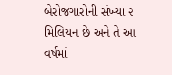બેરોજગારોની સંખ્યા ૨ મિલિયન છે અને તે આ વર્ષમાં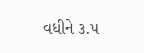વધીને ૩.૫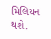મિલિયન થશે.